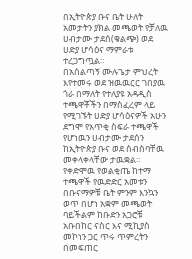በኢትዮጵያ ቡና ቤት ሁለት አመታትን ያክል መጫወት የቻለዉ ሀብታሙ ታደሰ(ቁልጭ) ወደ ሀድያ ሆሳዕና ማምራቱ ተረጋግጧል።
በአሰልጣኝ ሙሉጌታ ምህረት እየተመሩ ወደ ዝዉዉርር ገበያዉ ጎራ በማለት የተለያዩ አዳዲስ ተጫዋቾችን በማስፈረም ላይ የሚገኙት ሀድያ ሆሳዕናዎች አሁን ደግሞ የአጥቂ ስፍራ ተጫዋች የሆነዉን ሀብታሙ ታደሰን ከኢትዮጵያ ቡና ወደ ስብስባቸዉ መቀላቀላቸው ታዉቋል።
የቀድሞዉ የወልቂጤ ከተማ ተጫዋች የዉድድር አመቱን በቡናማዎቹ ቤት ምንም እንኳን ወጥ በሆነ አቋም መጫወት ባይችልም ከቡድን አጋሮቹ አቡበከር ናስር እና ሚኪያስ መኮነን ጋር ጥሩ ጥምረትን በመፍጠር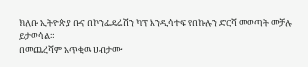ክለቡ ኢትዮጵያ ቡና በኮንፌዴሬሽን ካፕ እንዲሳተፍ የበኩሉን ድርሻ መወጣት መቻሉ ይታወሳል።
በመጨረሻም አጥቂዉ ሀብታሙ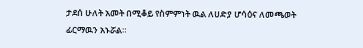ታደሰ ሁለት አመት በሚቆይ የስምምነት ዉል ለሀድያ ሆሳዕና ለመጫወት ፊርማዉን አኑሯል።